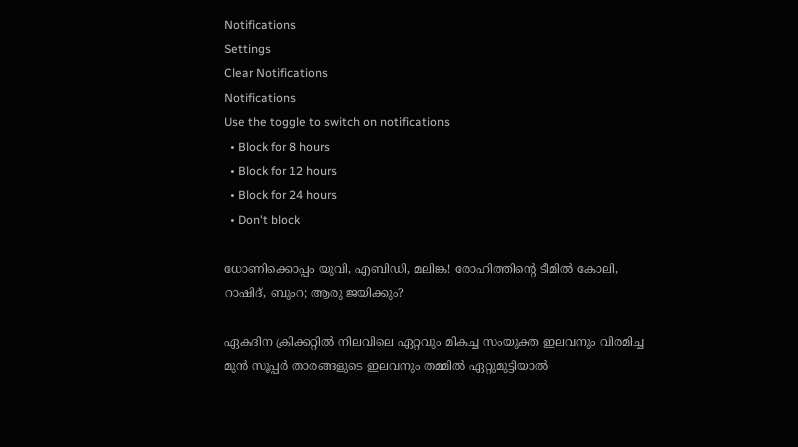Notifications
Settings
Clear Notifications
Notifications
Use the toggle to switch on notifications
  • Block for 8 hours
  • Block for 12 hours
  • Block for 24 hours
  • Don't block

ധോണിക്കൊപ്പം യുവി, എബിഡി, മലിങ്ക! രോഹിത്തിന്റെ ടീമില്‍ കോലി, റാഷിദ്, ബുംറ; ആരു ജയിക്കും?

ഏകദിന ക്രിക്കറ്റില്‍ നിലവിലെ ഏറ്റവും മികച്ച സംയുക്ത ഇലവനും വിരമിച്ച മുന്‍ സൂപ്പര്‍ താരങ്ങളുടെ ഇലവനും തമ്മില്‍ ഏറ്റുമുട്ടിയാല്‍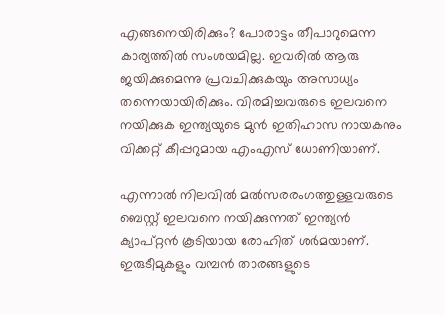എങ്ങനെയിരിക്കും? പോരാട്ടം തീപാറുമെന്ന കാര്യത്തില്‍ സംശയമില്ല. ഇവരില്‍ ആരു ജയിക്കുമെന്നു പ്രവചിക്കുകയും അസാധ്യം തന്നെയായിരിക്കും. വിരമിച്ചവരുടെ ഇലവനെ നയിക്കുക ഇന്ത്യയുടെ മുന്‍ ഇതിഹാസ നായകനും വിക്കറ്റ് കീപ്പറുമായ എംഎസ് ധോണിയാണ്.

എന്നാല്‍ നിലവില്‍ മല്‍സരരംഗത്തുള്ളവരുടെ ബെസ്റ്റ് ഇലവനെ നയിക്കുന്നത് ഇന്ത്യന്‍ ക്യാപ്റ്റന്‍ കൂടിയായ രോഹിത് ശര്‍മയാണ്. ഇരുടീമുകളും വമ്പന്‍ താരങ്ങളുടെ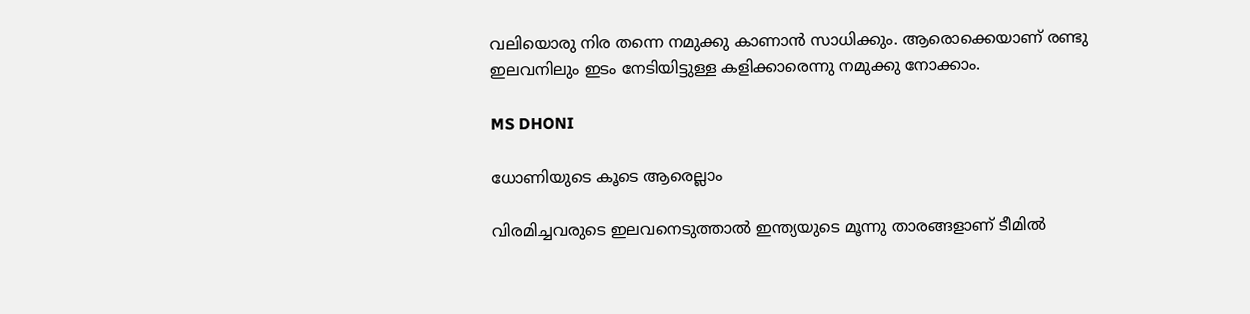വലിയൊരു നിര തന്നെ നമുക്കു കാണാന്‍ സാധിക്കും. ആരൊക്കെയാണ് രണ്ടു ഇലവനിലും ഇടം നേടിയിട്ടുള്ള കളിക്കാരെന്നു നമുക്കു നോക്കാം.

MS DHONI

ധോണിയുടെ കൂടെ ആരെല്ലാം

വിരമിച്ചവരുടെ ഇലവനെടുത്താല്‍ ഇന്ത്യയുടെ മൂന്നു താരങ്ങളാണ് ടീമില്‍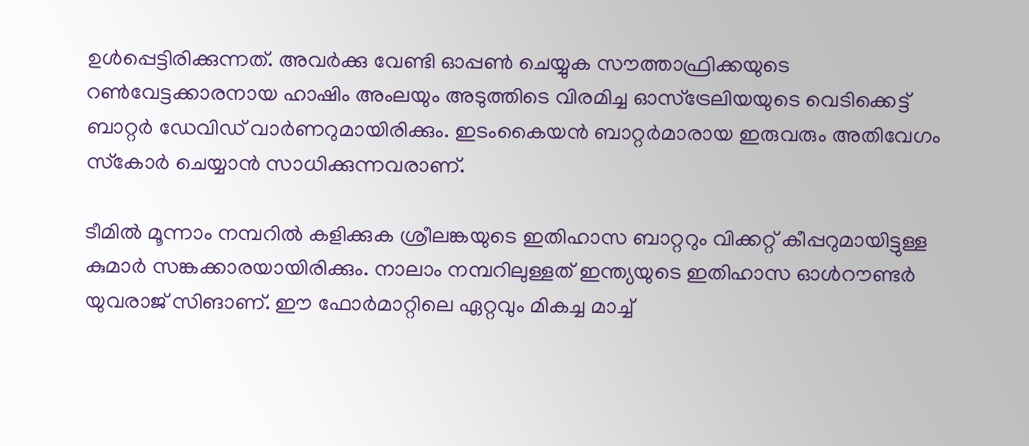ഉള്‍പ്പെട്ടിരിക്കുന്നത്. അവര്‍ക്കു വേണ്ടി ഓപ്പണ്‍ ചെയ്യുക സൗത്താഫ്രിക്കയുടെ റണ്‍വേട്ടക്കാരനായ ഹാഷിം അംലയും അടുത്തിടെ വിരമിച്ച ഓസ്‌ട്രേലിയയുടെ വെടിക്കെട്ട് ബാറ്റര്‍ ഡേവിഡ് വാര്‍ണറുമായിരിക്കും. ഇടംകൈയന്‍ ബാറ്റര്‍മാരായ ഇരുവരും അതിവേഗം സ്‌കോര്‍ ചെയ്യാന്‍ സാധിക്കുന്നവരാണ്.

ടീമില്‍ മൂന്നാം നമ്പറില്‍ കളിക്കുക ശ്രീലങ്കയുടെ ഇതിഹാസ ബാറ്ററും വിക്കറ്റ് കീപ്പറുമായിട്ടുള്ള കുമാര്‍ സങ്കക്കാരയായിരിക്കും. നാലാം നമ്പറിലുള്ളത് ഇന്ത്യയുടെ ഇതിഹാസ ഓള്‍റൗണ്ടര്‍ യുവരാജ് സിങാണ്. ഈ ഫോര്‍മാറ്റിലെ ഏറ്റവും മികച്ച മാച്ച്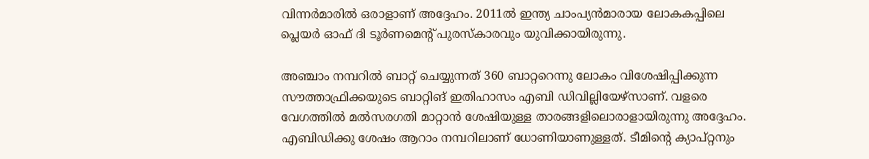വിന്നര്‍മാരില്‍ ഒരാളാണ് അദ്ദേഹം. 2011ല്‍ ഇന്ത്യ ചാംപ്യന്‍മാരായ ലോകകപ്പിലെ പ്ലെയര്‍ ഓഫ് ദി ടൂര്‍ണമെന്റ് പുരസ്‌കാരവും യുവിക്കായിരുന്നു.

അഞ്ചാം നമ്പറില്‍ ബാറ്റ് ചെയ്യുന്നത് 360 ബാറ്ററെന്നു ലോകം വിശേഷിപ്പിക്കുന്ന സൗത്താഫ്രിക്കയുടെ ബാറ്റിങ് ഇതിഹാസം എബി ഡിവില്ലിയേഴ്‌സാണ്. വളരെ വേഗത്തില്‍ മല്‍സരഗതി മാറ്റാന്‍ ശേഷിയുള്ള താരങ്ങളിലൊരാളായിരുന്നു അദ്ദേഹം. എബിഡിക്കു ശേഷം ആറാം നമ്പറിലാണ് ധോണിയാണുള്ളത്. ടീമിന്റെ ക്യാപ്റ്റനും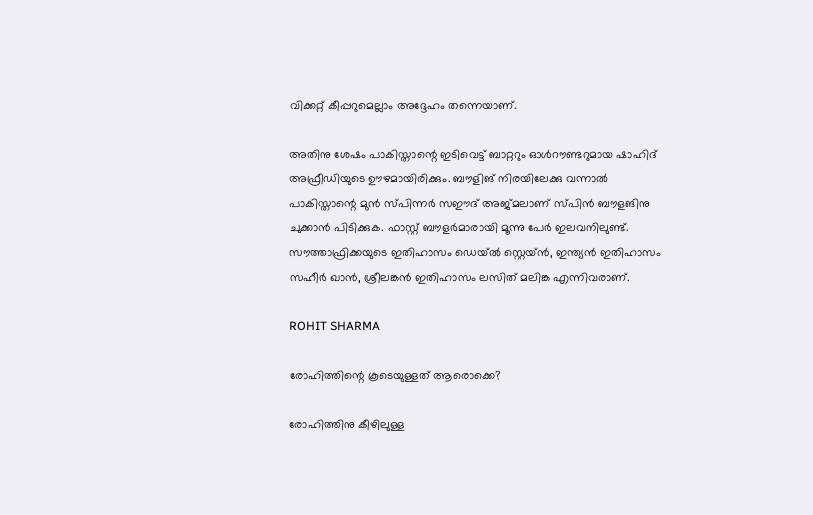വിക്കറ്റ് കീപ്പറുമെല്ലാം അദ്ദേഹം തന്നെയാണ്.

അതിനു ശേഷം പാകിസ്താന്റെ ഇടിവെട്ട് ബാറ്ററും ഓള്‍റൗണ്ടറുമായ ഷാഹിദ് അഫ്രീഡിയുടെ ഊഴമായിരിക്കും. ബൗളിങ് നിരയിലേക്കു വന്നാല്‍ പാകിസ്താന്റെ മുന്‍ സ്പിന്നര്‍ സഈദ് അജ്മലാണ് സ്പിന്‍ ബൗളങിനു ചുക്കാന്‍ പിടിക്കുക. ഫാസ്റ്റ് ബൗളര്‍മാരായി മൂന്നു പേര്‍ ഇലവനിലുണ്ട്. സൗത്താഫ്രിക്കയുടെ ഇതിഹാസം ഡെയ്ല്‍ സ്റ്റെയ്ന്‍, ഇന്ത്യന്‍ ഇതിഹാസം സഹീര്‍ ഖാന്‍, ശ്രീലങ്കന്‍ ഇതിഹാസം ലസിത് മലിങ്ക എന്നിവരാണ്.

ROHIT SHARMA

രോഹിത്തിന്റെ കൂടെയുള്ളത് ആരൊക്കെ?

രോഹിത്തിനു കീഴിലുള്ള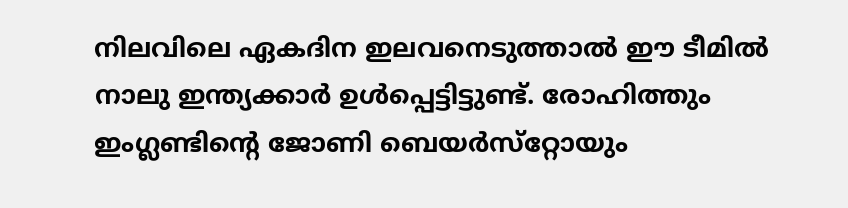നിലവിലെ ഏകദിന ഇലവനെടുത്താല്‍ ഈ ടീമില്‍ നാലു ഇന്ത്യക്കാര്‍ ഉള്‍പ്പെട്ടിട്ടുണ്ട്. രോഹിത്തും ഇംഗ്ലണ്ടിന്റെ ജോണി ബെയര്‍സ്‌റ്റോയും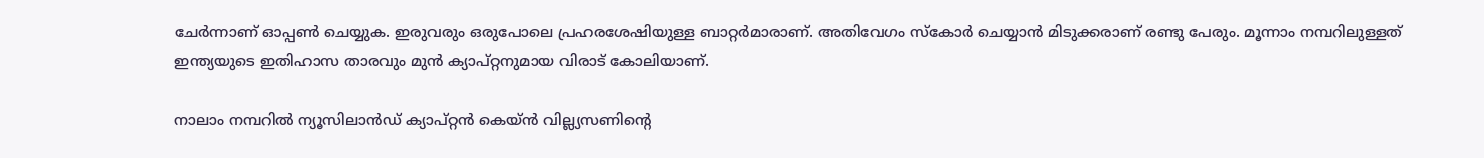ചേര്‍ന്നാണ് ഓപ്പണ്‍ ചെയ്യുക. ഇരുവരും ഒരുപോലെ പ്രഹരശേഷിയുള്ള ബാറ്റര്‍മാരാണ്. അതിവേഗം സ്‌കോര്‍ ചെയ്യാന്‍ മിടുക്കരാണ് രണ്ടു പേരും. മൂന്നാം നമ്പറിലുള്ളത് ഇന്ത്യയുടെ ഇതിഹാസ താരവും മുന്‍ ക്യാപ്റ്റനുമായ വിരാട് കോലിയാണ്.

നാലാം നമ്പറില്‍ ന്യൂസിലാന്‍ഡ് ക്യാപ്റ്റന്‍ കെയ്ന്‍ വില്ല്യസണിന്റെ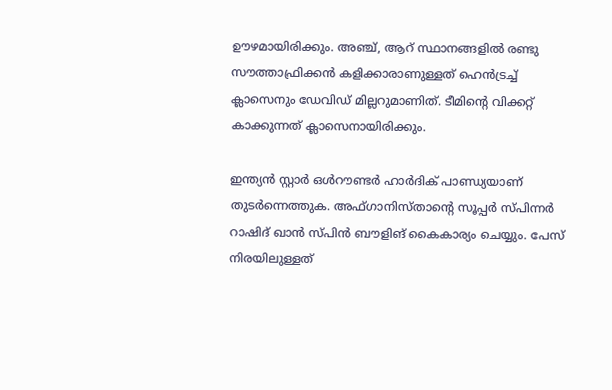ഊഴമായിരിക്കും. അഞ്ച്, ആറ് സ്ഥാനങ്ങളില്‍ രണ്ടു സൗത്താഫ്രിക്കന്‍ കളിക്കാരാണുള്ളത് ഹെന്‍ട്രച്ച് ക്ലാസെനും ഡേവിഡ് മില്ലറുമാണിത്. ടീമിന്റെ വിക്കറ്റ് കാക്കുന്നത് ക്ലാസെനായിരിക്കും.

ഇന്ത്യന്‍ സ്റ്റാര്‍ ഒള്‍റൗണ്ടര്‍ ഹാര്‍ദിക് പാണ്ഡ്യയാണ് തുടര്‍ന്നെത്തുക. അഫ്ഗാനിസ്താന്റെ സൂപ്പര്‍ സ്പിന്നര്‍ റാഷിദ് ഖാന്‍ സ്പിന്‍ ബൗളിങ് കൈകാര്യം ചെയ്യും. പേസ് നിരയിലുള്ളത്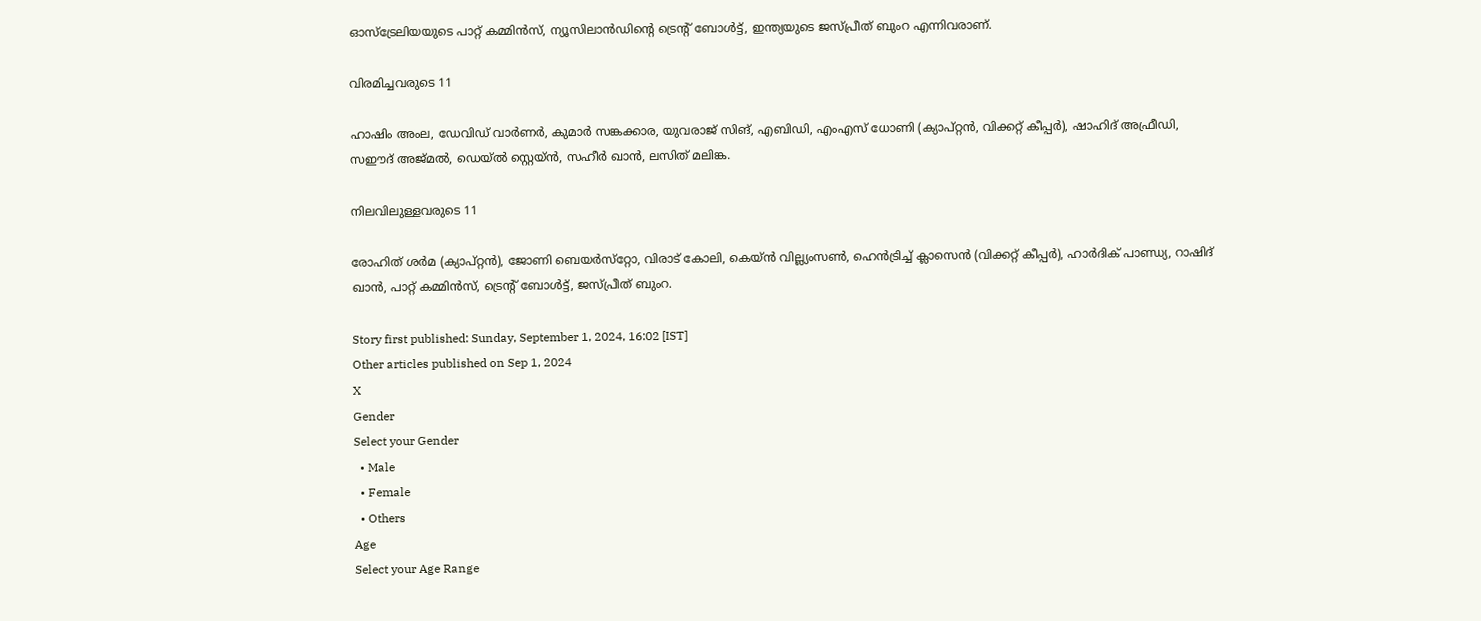ഓസ്‌ട്രേലിയയുടെ പാറ്റ് കമ്മിന്‍സ്, ന്യൂസിലാന്‍ഡിന്റെ ട്രെന്റ് ബോള്‍ട്ട്, ഇന്ത്യയുടെ ജസ്പ്രീത് ബുംറ എന്നിവരാണ്.

വിരമിച്ചവരുടെ 11

ഹാഷിം അംല, ഡേവിഡ് വാര്‍ണര്‍, കുമാര്‍ സങ്കക്കാര, യുവരാജ് സിങ്, എബിഡി, എംഎസ് ധോണി (ക്യാപ്റ്റന്‍, വിക്കറ്റ് കീപ്പര്‍), ഷാഹിദ് അഫ്രീഡി, സഈദ് അജ്മല്‍, ഡെയ്ല്‍ സ്റ്റെയ്ന്‍, സഹീര്‍ ഖാന്‍, ലസിത് മലിങ്ക.

നിലവിലുള്ളവരുടെ 11

രോഹിത് ശര്‍മ (ക്യാപ്റ്റന്‍), ജോണി ബെയര്‍സ്‌റ്റോ, വിരാട് കോലി, കെയ്ന്‍ വില്ല്യംസണ്‍, ഹെന്‍ട്രിച്ച് ക്ലാസെന്‍ (വിക്കറ്റ് കീപ്പര്‍), ഹാര്‍ദിക് പാണ്ഡ്യ, റാഷിദ് ഖാന്‍, പാറ്റ് കമ്മിന്‍സ്, ട്രെന്റ് ബോള്‍ട്ട്, ജസ്പ്രീത് ബുംറ.

Story first published: Sunday, September 1, 2024, 16:02 [IST]
Other articles published on Sep 1, 2024
X
Gender
Select your Gender
  • Male
  • Female
  • Others
Age
Select your Age Range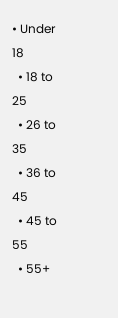• Under 18
  • 18 to 25
  • 26 to 35
  • 36 to 45
  • 45 to 55
  • 55+